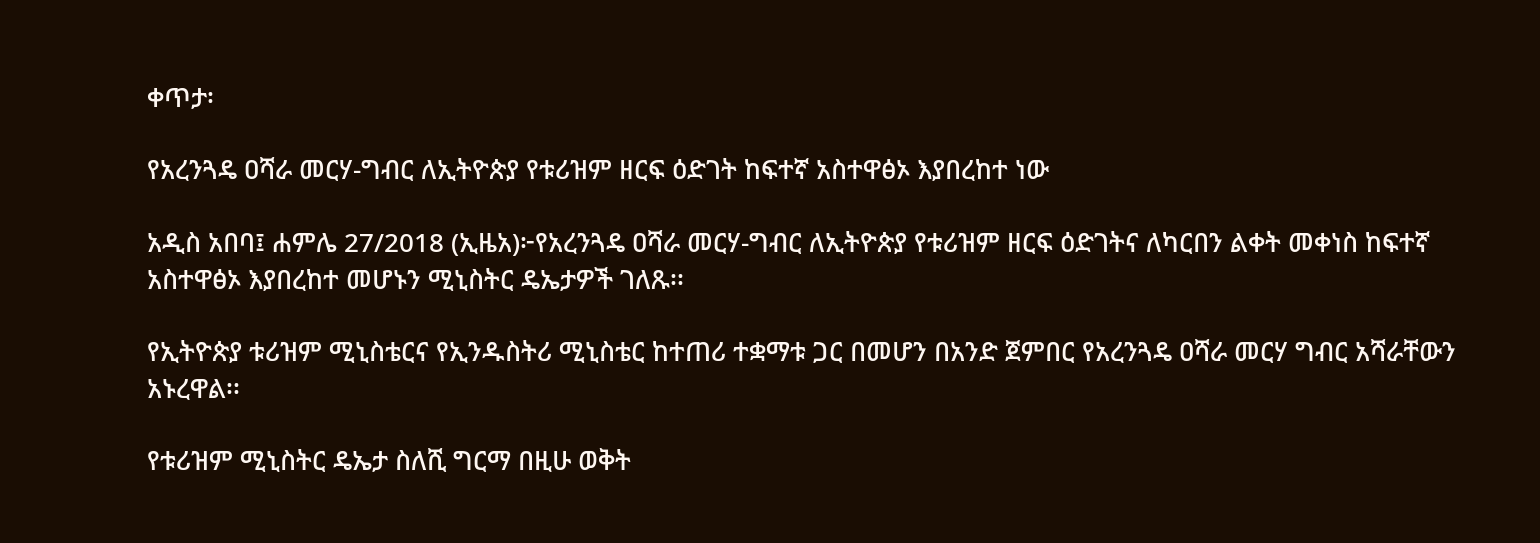ቀጥታ፡

የአረንጓዴ ዐሻራ መርሃ-ግብር ለኢትዮጵያ የቱሪዝም ዘርፍ ዕድገት ከፍተኛ አስተዋፅኦ እያበረከተ ነው

አዲስ አበባ፤ ሐምሌ 27/2018 (ኢዜአ)፦የአረንጓዴ ዐሻራ መርሃ-ግብር ለኢትዮጵያ የቱሪዝም ዘርፍ ዕድገትና ለካርበን ልቀት መቀነስ ከፍተኛ አስተዋፅኦ እያበረከተ መሆኑን ሚኒስትር ዴኤታዎች ገለጹ፡፡

የኢትዮጵያ ቱሪዝም ሚኒስቴርና የኢንዱስትሪ ሚኒስቴር ከተጠሪ ተቋማቱ ጋር በመሆን በአንድ ጀምበር የአረንጓዴ ዐሻራ መርሃ ግብር አሻራቸውን አኑረዋል፡፡

የቱሪዝም ሚኒስትር ዴኤታ ስለሺ ግርማ በዚሁ ወቅት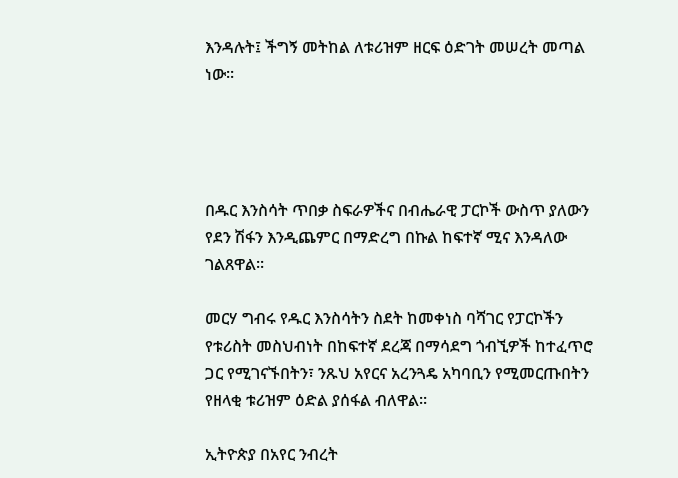እንዳሉት፤ ችግኝ መትከል ለቱሪዝም ዘርፍ ዕድገት መሠረት መጣል ነው፡፡




በዱር እንስሳት ጥበቃ ስፍራዎችና በብሔራዊ ፓርኮች ውስጥ ያለውን የደን ሽፋን እንዲጨምር በማድረግ በኩል ከፍተኛ ሚና እንዳለው ገልጸዋል፡፡

መርሃ ግብሩ የዱር እንስሳትን ስደት ከመቀነስ ባሻገር የፓርኮችን የቱሪስት መስህብነት በከፍተኛ ደረጃ በማሳደግ ጎብኚዎች ከተፈጥሮ ጋር የሚገናኙበትን፣ ንጹህ አየርና አረንጓዴ አካባቢን የሚመርጡበትን የዘላቂ ቱሪዝም ዕድል ያሰፋል ብለዋል፡፡

ኢትዮጵያ በአየር ንብረት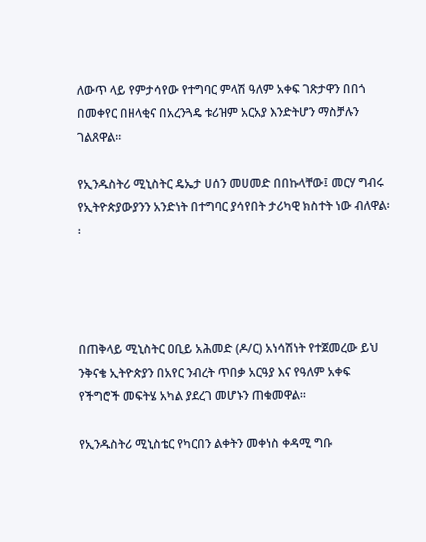ለውጥ ላይ የምታሳየው የተግባር ምላሽ ዓለም አቀፍ ገጽታዋን በበጎ በመቀየር በዘላቂና በአረንጓዴ ቱሪዝም አርአያ እንድትሆን ማስቻሉን ገልጸዋል፡፡

የኢንዱስትሪ ሚኒስትር ዴኤታ ሀሰን መሀመድ በበኩላቸው፤ መርሃ ግብሩ የኢትዮጵያውያንን አንድነት በተግባር ያሳየበት ታሪካዊ ክስተት ነው ብለዋል፡፡




በጠቅላይ ሚኒስትር ዐቢይ አሕመድ (ዶ/ር) አነሳሽነት የተጀመረው ይህ ንቅናቄ ኢትዮጵያን በአየር ንብረት ጥበቃ አርዓያ እና የዓለም አቀፍ የችግሮች መፍትሄ አካል ያደረገ መሆኑን ጠቁመዋል።

የኢንዱስትሪ ሚኒስቴር የካርበን ልቀትን መቀነስ ቀዳሚ ግቡ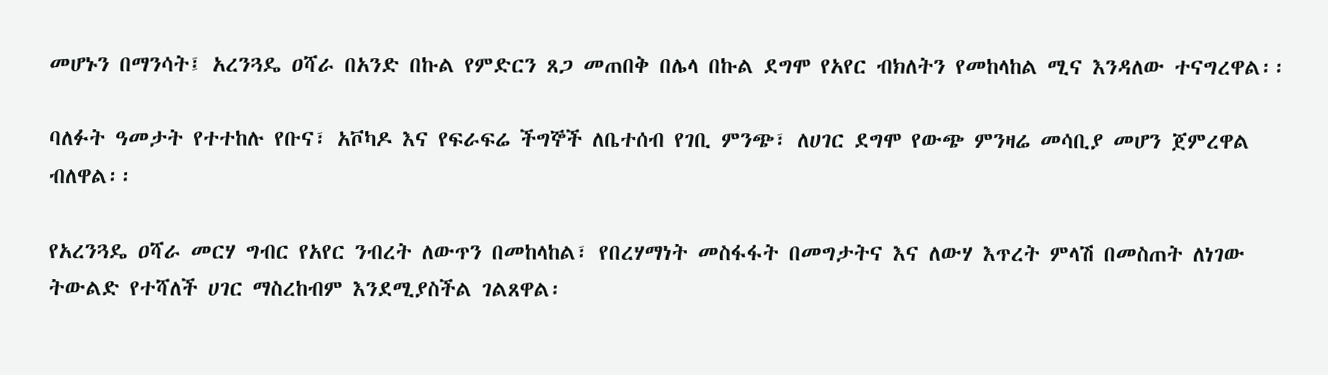መሆኑን በማንሳት፤ አረንጓዴ ዐሻራ በአንድ በኩል የምድርን ጸጋ መጠበቅ በሌላ በኩል ደግሞ የአየር ብክለትን የመከላከል ሚና እንዳለው ተናግረዋል፡፡

ባለፉት ዓመታት የተተከሉ የቡና፣ አቮካዶ እና የፍራፍሬ ችግኞች ለቤተሰብ የገቢ ምንጭ፣ ለሀገር ደግሞ የውጭ ምንዛሬ መሳቢያ መሆን ጀምረዋል ብለዋል፡፡

የአረንጓዴ ዐሻራ መርሃ ግብር የአየር ንብረት ለውጥን በመከላከል፣ የበረሃማነት መስፋፋት በመግታትና እና ለውሃ እጥረት ምላሽ በመስጠት ለነገው ትውልድ የተሻለች ሀገር ማስረከብም እንደሚያስችል ገልጸዋል፡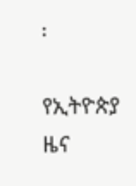፡

የኢትዮጵያ ዜና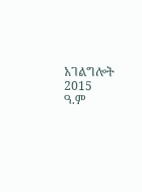አገልግሎት
2015
ዓ.ም